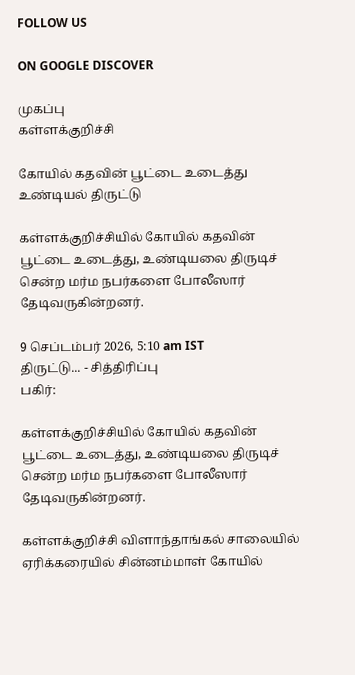FOLLOW US

ON GOOGLE DISCOVER

முகப்பு
கள்ளக்குறிச்சி

கோயில் கதவின் பூட்டை உடைத்து உண்டியல் திருட்டு

கள்ளக்குறிச்சியில் கோயில் கதவின் பூட்டை உடைத்து, உண்டியலை திருடிச் சென்ற மர்ம நபர்களை போலீஸார் தேடிவருகின்றனர்.

9 செப்டம்பர் 2026, 5:10 am IST
திருட்டு... - சித்திரிப்பு
பகிர்:

கள்ளக்குறிச்சியில் கோயில் கதவின் பூட்டை உடைத்து, உண்டியலை திருடிச் சென்ற மர்ம நபர்களை போலீஸார் தேடிவருகின்றனர்.

கள்ளக்குறிச்சி விளாந்தாங்கல் சாலையில் ஏரிக்கரையில் சின்னம்மாள் கோயில்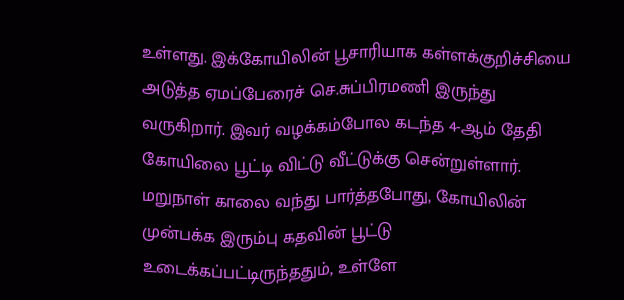உள்ளது. இக்கோயிலின் பூசாரியாக கள்ளக்குறிச்சியை அடுத்த ஏமப்பேரைச் செ.சுப்பிரமணி இருந்து வருகிறார். இவர் வழக்கம்போல கடந்த 4-ஆம் தேதி கோயிலை பூட்டி விட்டு வீட்டுக்கு சென்றுள்ளார். மறுநாள் காலை வந்து பார்த்தபோது, கோயிலின் முன்பக்க இரும்பு கதவின் பூட்டு உடைக்கப்பட்டிருந்ததும், உள்ளே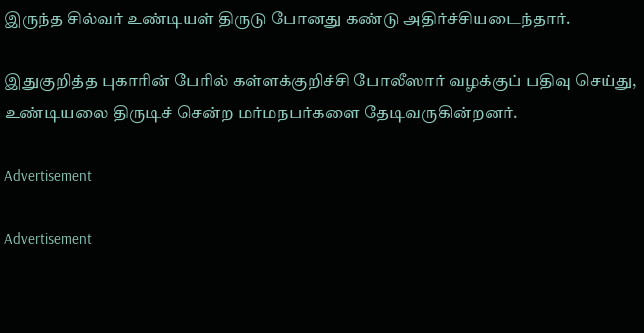இருந்த சில்வர் உண்டியள் திருடு போனது கண்டு அதிர்ச்சியடைந்தார்.

இதுகுறித்த புகாரின் பேரில் கள்ளக்குறிச்சி போலீஸார் வழக்குப் பதிவு செய்து, உண்டியலை திருடிச் சென்ற மர்மநபர்களை தேடிவருகின்றனர்.

Advertisement

Advertisement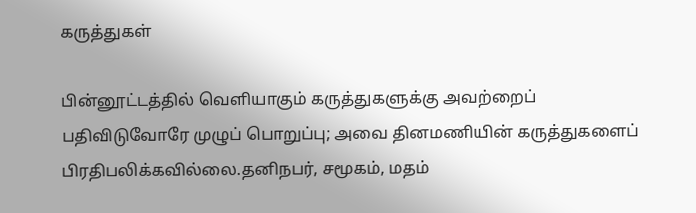கருத்துகள்

பின்னூட்டத்தில் வெளியாகும் கருத்துகளுக்கு அவற்றைப் பதிவிடுவோரே முழுப் பொறுப்பு; அவை தினமணியின் கருத்துகளைப் பிரதிபலிக்கவில்லை.தனிநபர், சமூகம், மதம்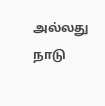அல்லது நாடு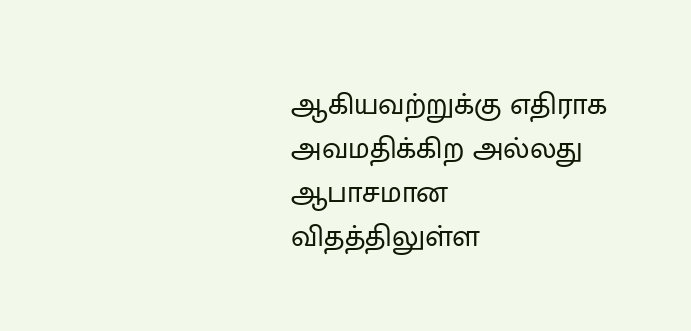ஆகியவற்றுக்கு எதிராக அவமதிக்கிற அல்லது ஆபாசமான விதத்திலுள்ள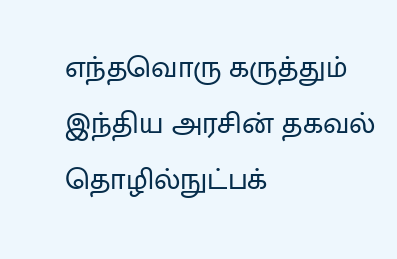எந்தவொரு கருத்தும் இந்திய அரசின் தகவல் தொழில்நுட்பக்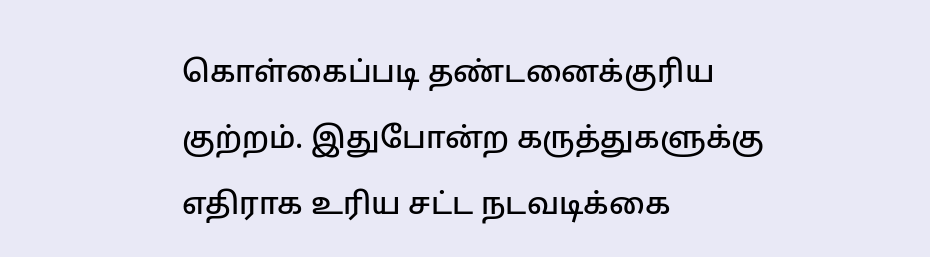கொள்கைப்படி தண்டனைக்குரிய குற்றம். இதுபோன்ற கருத்துகளுக்கு எதிராக உரிய சட்ட நடவடிக்கை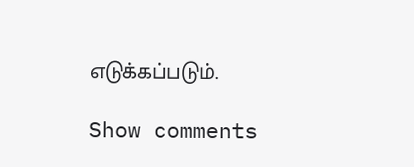எடுக்கப்படும்.

Show comments